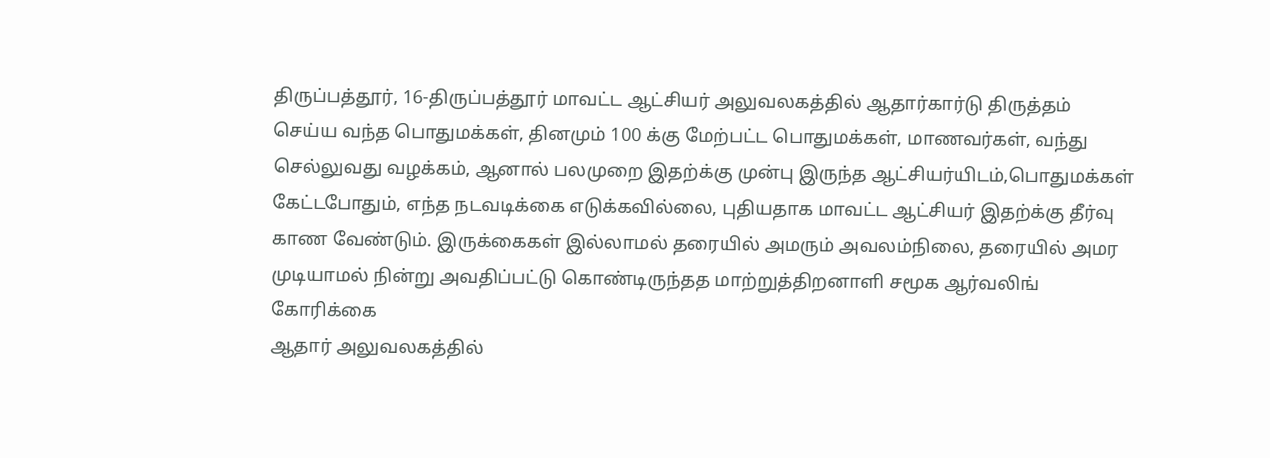திருப்பத்தூர், 16-திருப்பத்தூர் மாவட்ட ஆட்சியர் அலுவலகத்தில் ஆதார்கார்டு திருத்தம் செய்ய வந்த பொதுமக்கள், தினமும் 100 க்கு மேற்பட்ட பொதுமக்கள், மாணவர்கள், வந்து செல்லுவது வழக்கம், ஆனால் பலமுறை இதற்க்கு முன்பு இருந்த ஆட்சியர்யிடம்,பொதுமக்கள் கேட்டபோதும், எந்த நடவடிக்கை எடுக்கவில்லை, புதியதாக மாவட்ட ஆட்சியர் இதற்க்கு தீர்வு காண வேண்டும். இருக்கைகள் இல்லாமல் தரையில் அமரும் அவலம்நிலை, தரையில் அமர முடியாமல் நின்று அவதிப்பட்டு கொண்டிருந்தத மாற்றுத்திறனாளி சமூக ஆர்வலிங் கோரிக்கை
ஆதார் அலுவலகத்தில்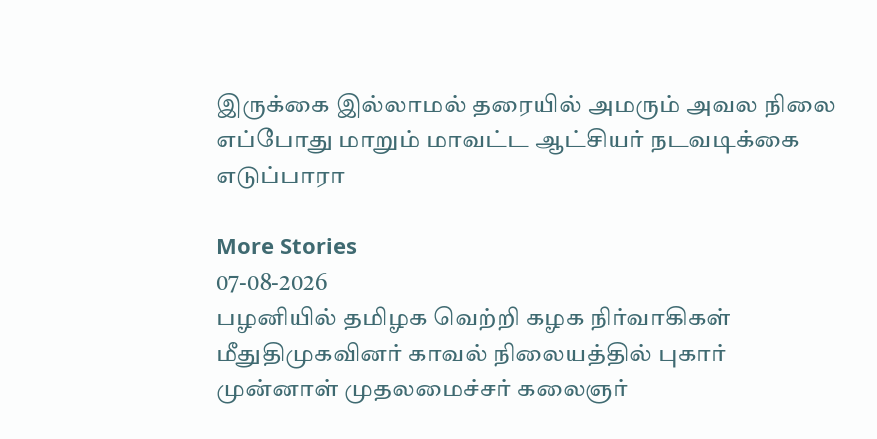இருக்கை இல்லாமல் தரையில் அமரும் அவல நிலை எப்போது மாறும் மாவட்ட ஆட்சியர் நடவடிக்கை எடுப்பாரா

More Stories
07-08-2026
பழனியில் தமிழக வெற்றி கழக நிர்வாகிகள் மீதுதிமுகவினர் காவல் நிலையத்தில் புகார்
முன்னாள் முதலமைச்சர் கலைஞர்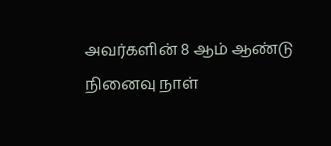அவர்களின் 8 ஆம் ஆண்டு நினைவு நாள்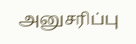அனுசரிப்பு